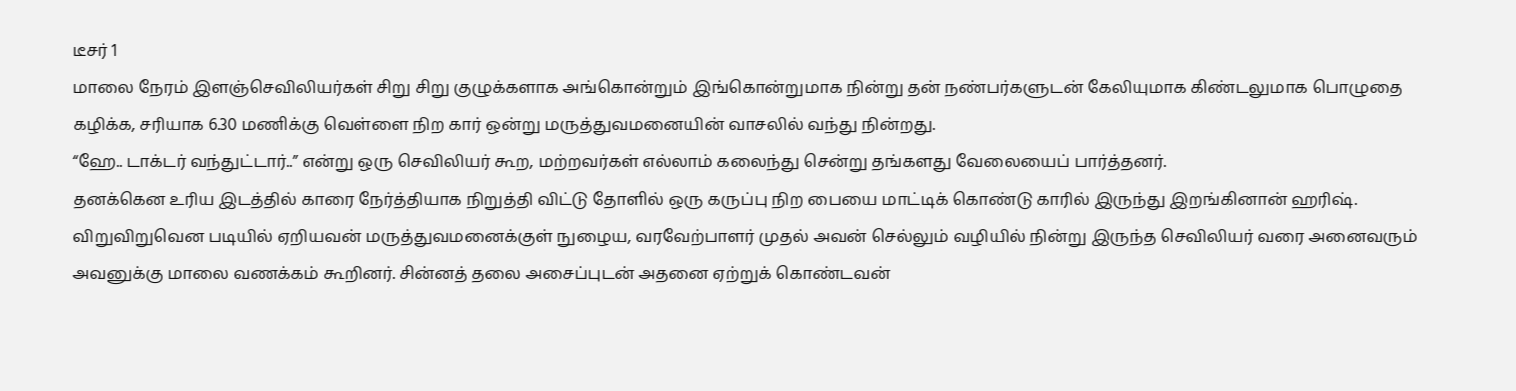டீசர் 1
மாலை நேரம் இளஞ்செவிலியர்கள் சிறு சிறு குழுக்களாக அங்கொன்றும் இங்கொன்றுமாக நின்று தன் நண்பர்களுடன் கேலியுமாக கிண்டலுமாக பொழுதை கழிக்க, சரியாக 6.30 மணிக்கு வெள்ளை நிற கார் ஒன்று மருத்துவமனையின் வாசலில் வந்து நின்றது.
“ஹே.. டாக்டர் வந்துட்டார்..” என்று ஒரு செவிலியர் கூற, மற்றவர்கள் எல்லாம் கலைந்து சென்று தங்களது வேலையைப் பார்த்தனர்.
தனக்கென உரிய இடத்தில் காரை நேர்த்தியாக நிறுத்தி விட்டு தோளில் ஒரு கருப்பு நிற பையை மாட்டிக் கொண்டு காரில் இருந்து இறங்கினான் ஹரிஷ்.
விறுவிறுவென படியில் ஏறியவன் மருத்துவமனைக்குள் நுழைய, வரவேற்பாளர் முதல் அவன் செல்லும் வழியில் நின்று இருந்த செவிலியர் வரை அனைவரும் அவனுக்கு மாலை வணக்கம் கூறினர். சின்னத் தலை அசைப்புடன் அதனை ஏற்றுக் கொண்டவன்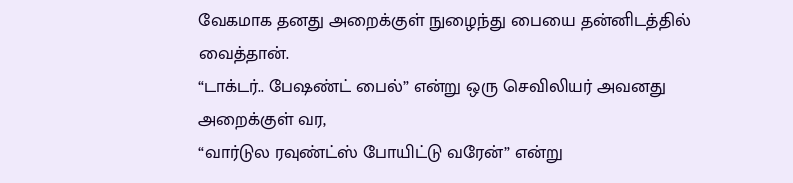வேகமாக தனது அறைக்குள் நுழைந்து பையை தன்னிடத்தில் வைத்தான்.
“டாக்டர்.. பேஷண்ட் பைல்” என்று ஒரு செவிலியர் அவனது அறைக்குள் வர,
“வார்டுல ரவுண்ட்ஸ் போயிட்டு வரேன்” என்று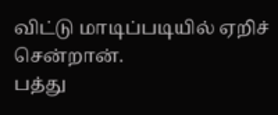விட்டு மாடிப்படியில் ஏறிச் சென்றான்.
பத்து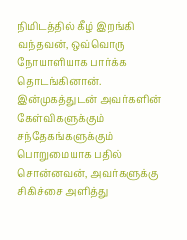நிமிடத்தில் கீழ் இறங்கி வந்தவன், ஒவ்வொரு நோயாளியாக பார்க்க தொடங்கினான். இன்முகத்துடன் அவர்களின் கேள்விகளுக்கும் சந்தேகங்களுக்கும் பொறுமையாக பதில் சொன்னவன், அவர்களுக்கு சிகிச்சை அளித்து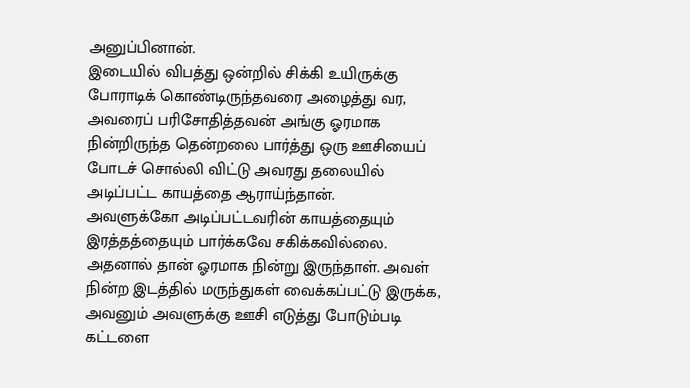அனுப்பினான்.
இடையில் விபத்து ஒன்றில் சிக்கி உயிருக்கு போராடிக் கொண்டிருந்தவரை அழைத்து வர, அவரைப் பரிசோதித்தவன் அங்கு ஓரமாக நின்றிருந்த தென்றலை பார்த்து ஒரு ஊசியைப் போடச் சொல்லி விட்டு அவரது தலையில் அடிப்பட்ட காயத்தை ஆராய்ந்தான்.
அவளுக்கோ அடிப்பட்டவரின் காயத்தையும் இரத்தத்தையும் பார்க்கவே சகிக்கவில்லை. அதனால் தான் ஓரமாக நின்று இருந்தாள். அவள் நின்ற இடத்தில் மருந்துகள் வைக்கப்பட்டு இருக்க, அவனும் அவளுக்கு ஊசி எடுத்து போடும்படி கட்டளை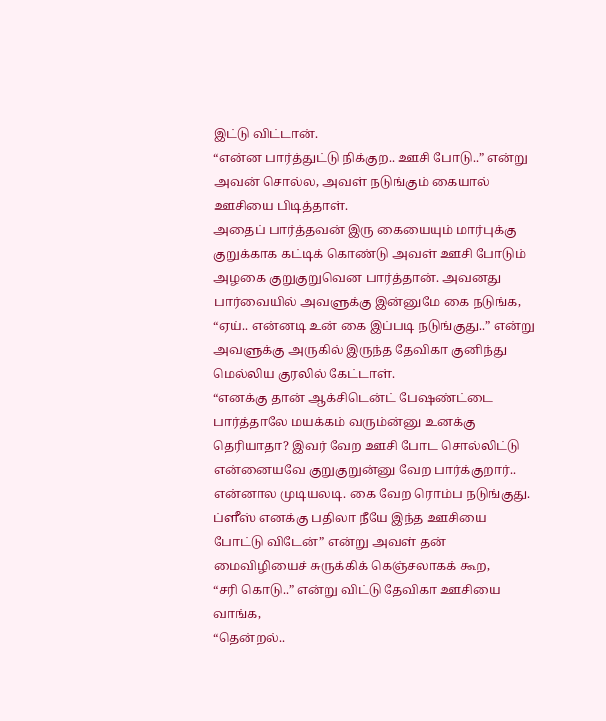இட்டு விட்டான்.
“என்ன பார்த்துட்டு நிக்குற.. ஊசி போடு..” என்று அவன் சொல்ல, அவள் நடுங்கும் கையால் ஊசியை பிடித்தாள்.
அதைப் பார்த்தவன் இரு கையையும் மார்புக்கு குறுக்காக கட்டிக் கொண்டு அவள் ஊசி போடும் அழகை குறுகுறுவென பார்த்தான். அவனது பார்வையில் அவளுக்கு இன்னுமே கை நடுங்க, “ஏய்.. என்னடி உன் கை இப்படி நடுங்குது..” என்று அவளுக்கு அருகில் இருந்த தேவிகா குனிந்து மெல்லிய குரலில் கேட்டாள்.
“எனக்கு தான் ஆக்சிடென்ட் பேஷண்ட்டை பார்த்தாலே மயக்கம் வரும்ன்னு உனக்கு தெரியாதா? இவர் வேற ஊசி போட சொல்லிட்டு என்னையவே குறுகுறுன்னு வேற பார்க்குறார்.. என்னால முடியலடி. கை வேற ரொம்ப நடுங்குது. ப்ளீஸ் எனக்கு பதிலா நீயே இந்த ஊசியை போட்டு விடேன்” என்று அவள் தன் மைவிழியைச் சுருக்கிக் கெஞ்சலாகக் கூற,
“சரி கொடு..” என்று விட்டு தேவிகா ஊசியை வாங்க,
“தென்றல்..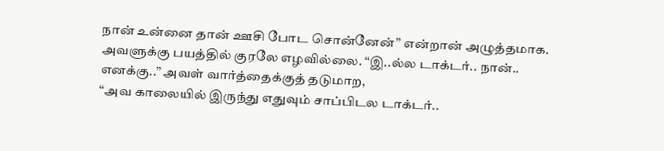நான் உன்னை தான் ஊசி போட சொன்னேன்” என்றான் அழுத்தமாக.
அவளுக்கு பயத்தில் குரலே எழவில்லை. “இ..ல்ல டாக்டர்.. நான்.. எனக்கு..” அவள் வார்த்தைக்குத் தடுமாற,
“அவ காலையில் இருந்து எதுவும் சாப்பிடல டாக்டர்..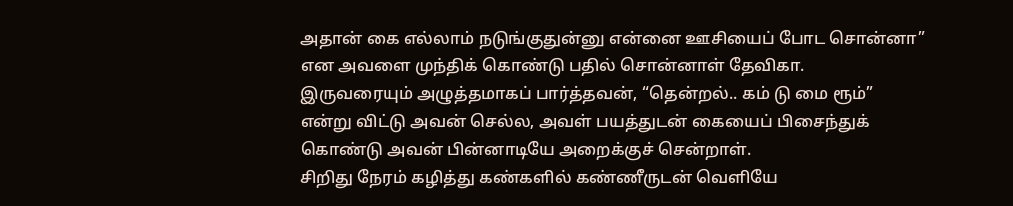அதான் கை எல்லாம் நடுங்குதுன்னு என்னை ஊசியைப் போட சொன்னா” என அவளை முந்திக் கொண்டு பதில் சொன்னாள் தேவிகா.
இருவரையும் அழுத்தமாகப் பார்த்தவன், “தென்றல்.. கம் டு மை ரூம்” என்று விட்டு அவன் செல்ல, அவள் பயத்துடன் கையைப் பிசைந்துக் கொண்டு அவன் பின்னாடியே அறைக்குச் சென்றாள்.
சிறிது நேரம் கழித்து கண்களில் கண்ணீருடன் வெளியே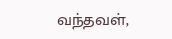வந்தவள்,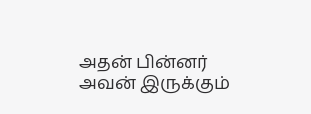அதன் பின்னர் அவன் இருக்கும்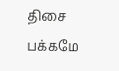திசை பக்கமே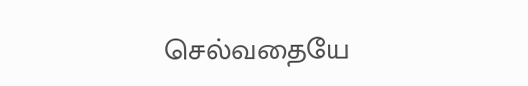செல்வதையே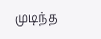முடிந்த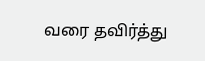வரை தவிர்த்து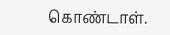கொண்டாள்.